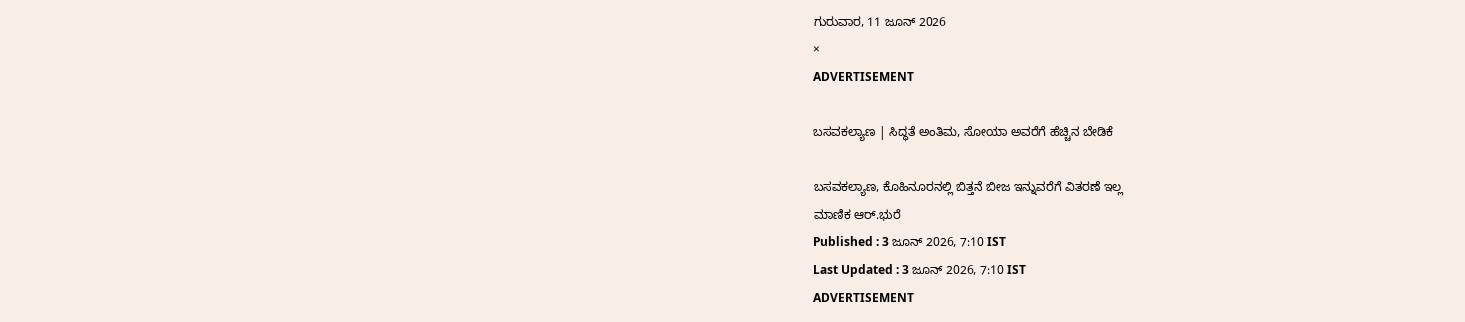ಗುರುವಾರ, 11 ಜೂನ್ 2026
×
ADVERTISEMENT

ಬಸವಕಲ್ಯಾಣ | ಸಿದ್ಧತೆ ಅಂತಿಮ, ಸೋಯಾ ಅವರೆಗೆ ಹೆಚ್ಚಿನ ಬೇಡಿಕೆ

ಬಸವಕಲ್ಯಾಣ, ಕೊಹಿನೂರನಲ್ಲಿ ಬಿತ್ತನೆ ಬೀಜ ಇನ್ನುವರೆಗೆ ವಿತರಣೆ ಇಲ್ಲ
ಮಾಣಿಕ ಆರ್.ಭುರೆ
Published : 3 ಜೂನ್ 2026, 7:10 IST
Last Updated : 3 ಜೂನ್ 2026, 7:10 IST
ADVERTISEMENT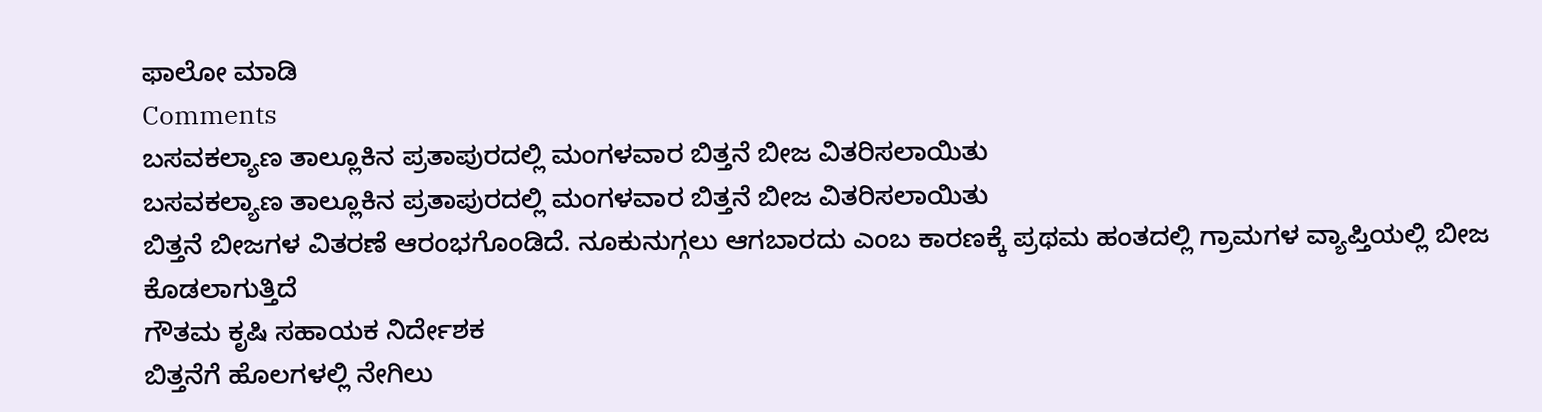ಫಾಲೋ ಮಾಡಿ
Comments
ಬಸವಕಲ್ಯಾಣ ತಾಲ್ಲೂಕಿನ ಪ್ರತಾಪುರದಲ್ಲಿ ಮಂಗಳವಾರ ಬಿತ್ತನೆ ಬೀಜ ವಿತರಿಸಲಾಯಿತು
ಬಸವಕಲ್ಯಾಣ ತಾಲ್ಲೂಕಿನ ಪ್ರತಾಪುರದಲ್ಲಿ ಮಂಗಳವಾರ ಬಿತ್ತನೆ ಬೀಜ ವಿತರಿಸಲಾಯಿತು
ಬಿತ್ತನೆ ಬೀಜಗಳ ವಿತರಣೆ ಆರಂಭಗೊಂಡಿದೆ. ನೂಕುನುಗ್ಗಲು ಆಗಬಾರದು ಎಂಬ ಕಾರಣಕ್ಕೆ ಪ್ರಥಮ ಹಂತದಲ್ಲಿ ಗ್ರಾಮಗಳ ವ್ಯಾಪ್ತಿಯಲ್ಲಿ ಬೀಜ ಕೊಡಲಾಗುತ್ತಿದೆ
ಗೌತಮ ಕೃಷಿ ಸಹಾಯಕ ನಿರ್ದೇಶಕ
ಬಿತ್ತನೆಗೆ ಹೊಲಗಳಲ್ಲಿ ನೇಗಿಲು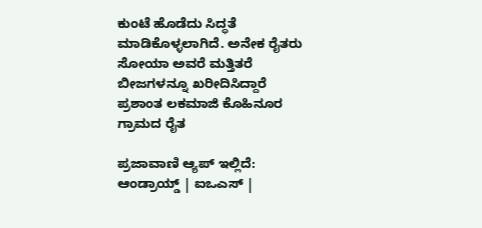ಕುಂಟೆ ಹೊಡೆದು ಸಿದ್ಧತೆ ಮಾಡಿಕೊಳ್ಳಲಾಗಿದೆ. ಅನೇಕ ರೈತರು ಸೋಯಾ ಅವರೆ ಮತ್ತಿತರೆ ಬೀಜಗಳನ್ನೂ ಖರೀದಿಸಿದ್ದಾರೆ
ಪ್ರಶಾಂತ ಲಕಮಾಜಿ ಕೊಹಿನೂರ ಗ್ರಾಮದ ರೈತ

ಪ್ರಜಾವಾಣಿ ಆ್ಯಪ್ ಇಲ್ಲಿದೆ: ಆಂಡ್ರಾಯ್ಡ್ | ಐಒಎಸ್ |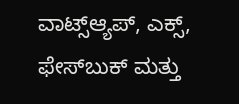ವಾಟ್ಸ್ಆ್ಯಪ್, ಎಕ್ಸ್, ಫೇಸ್‌ಬುಕ್ ಮತ್ತು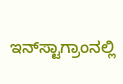ಇನ್‌ಸ್ಟಾಗ್ರಾಂನಲ್ಲಿ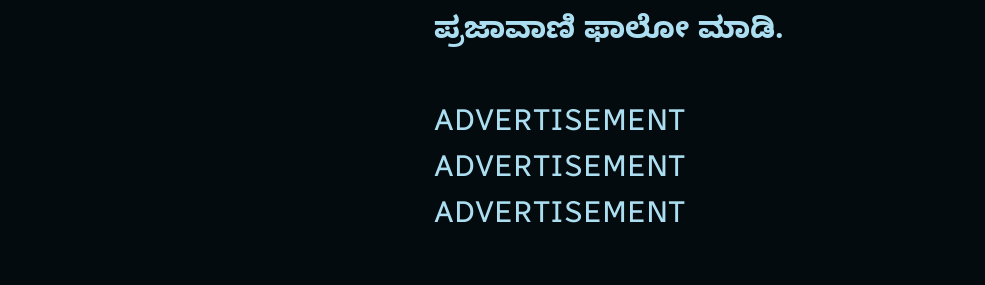ಪ್ರಜಾವಾಣಿ ಫಾಲೋ ಮಾಡಿ.

ADVERTISEMENT
ADVERTISEMENT
ADVERTISEMENT